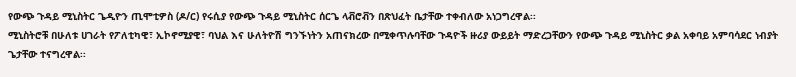የውጭ ጉዳይ ሚኒስትር ጌዲዮን ጢሞቲዎስ (ዶ/ር) የሩሲያ የውጭ ጉዳይ ሚኒስትር ሰርጌ ላቭሮቭን በጽህፈት ቤታቸው ተቀብለው አነጋግረዋል፡፡
ሚኒስትሮቹ በሁለቱ ሀገራት የፖለቲካዊ፣ ኢኮኖሚያዊ፣ ባህል እና ሁለትዮሽ ግንኙነትን አጠናክረው በሚቀጥሉባቸው ጉዳዮች ዙሪያ ውይይት ማድረጋቸውን የውጭ ጉዳይ ሚኒስትር ቃል አቀባይ አምባሳደር ነብያት ጌታቸው ተናግረዋል፡፡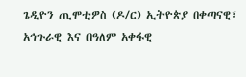ጌዲዮን ጢሞቲዎስ (ዶ/ር) ኢትዮጵያ በቀጣናዊ፣ አኅጉራዊ እና በዓለም አቀፋዊ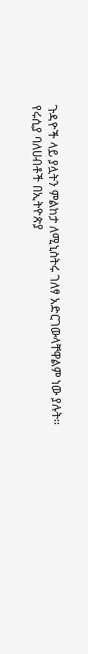ጉዳዮች ላይ ያሏትን ምልከታ ለሚኒስትሩ ገለፃ አድርገውላቸዋልም ነው ያሉት፡፡
የሩሲያ ባለሀብቶች በኢትዮጵያ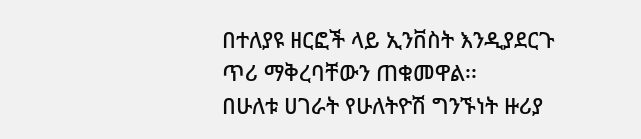በተለያዩ ዘርፎች ላይ ኢንቨስት እንዲያደርጉ ጥሪ ማቅረባቸውን ጠቁመዋል፡፡
በሁለቱ ሀገራት የሁለትዮሽ ግንኙነት ዙሪያ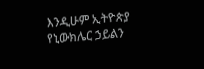እንዲሁም ኢትዮጵያ የኒውክሌር ኃይልን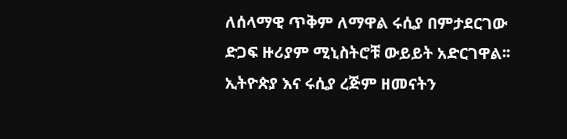ለሰላማዊ ጥቅም ለማዋል ሩሲያ በምታደርገው ድጋፍ ዙሪያም ሚኒስትሮቹ ውይይት አድርገዋል፡፡
ኢትዮጵያ እና ሩሲያ ረጅም ዘመናትን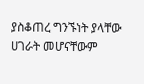ያስቆጠረ ግንኙነት ያላቸው ሀገራት መሆናቸውም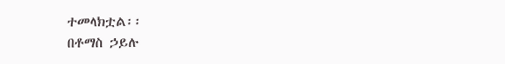ተመላክቷል፡፡
በቶማስ ኃይሉ